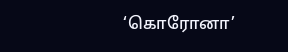‘கொரோனா’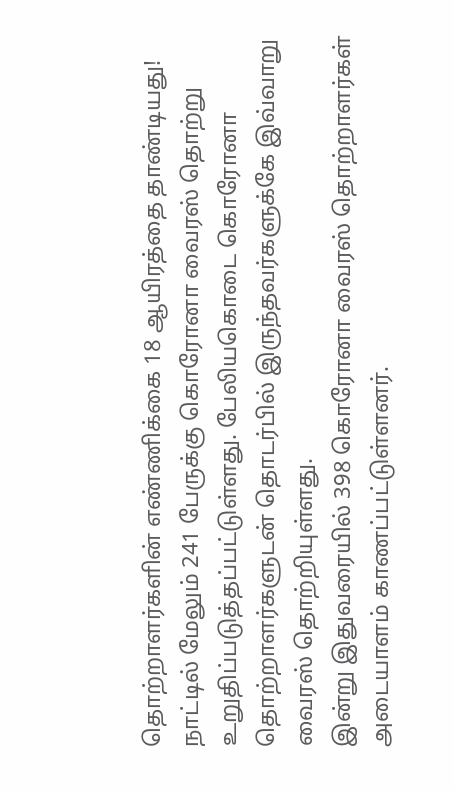தொற்றாளர்களின் எண்ணிக்கை 18 ஆயிரத்தை தாண்டியது!
நாட்டில் மேலும் 241 பேருக்கு கொரோனா வைரஸ் தொற்று உறுதிப்படுத்தப்பட்டுள்ளது. பேலியகொடை கொரோனா தொற்றாளர்களுடன் தொடர்பில் இருந்தவர்களுக்கே இவ்வாறு வைரஸ் தொற்றியுள்ளது.
இன்று இதுவரையில் 398 கொரோனா வைரஸ் தொற்றாளர்கள் அடையாளம் காணப்பட்டுள்ளனர்.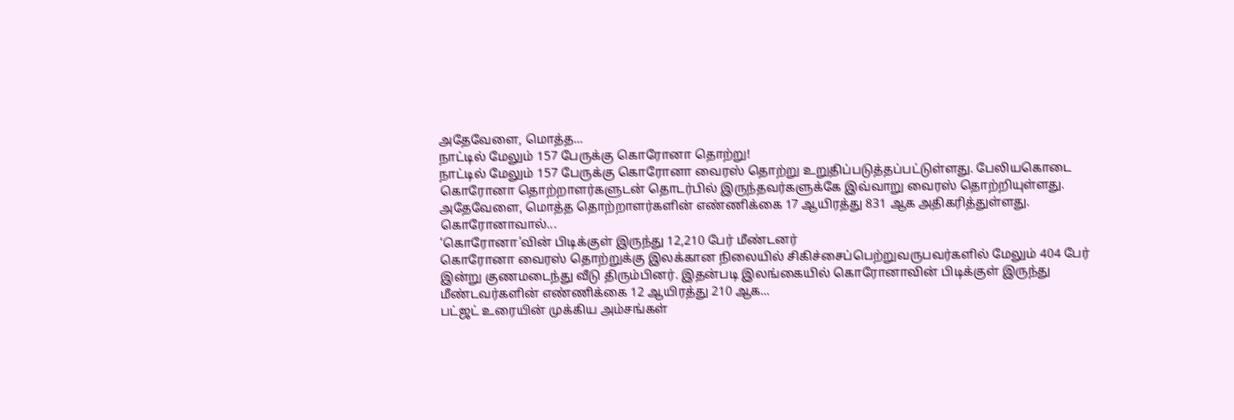அதேவேளை, மொத்த...
நாட்டில் மேலும் 157 பேருக்கு கொரோனா தொற்று!
நாட்டில் மேலும் 157 பேருக்கு கொரோனா வைரஸ் தொற்று உறுதிப்படுத்தப்பட்டுள்ளது. பேலியகொடை கொரோனா தொற்றாளர்களுடன் தொடர்பில் இருந்தவர்களுக்கே இவ்வாறு வைரஸ் தொற்றியுள்ளது.
அதேவேளை, மொத்த தொற்றாளர்களின் எண்ணிக்கை 17 ஆயிரத்து 831 ஆக அதிகரித்துள்ளது.
கொரோனாவால்...
‘கொரோனா’வின் பிடிக்குள் இருந்து 12,210 பேர் மீண்டனர்
கொரோனா வைரஸ் தொற்றுக்கு இலக்கான நிலையில் சிகிச்சைப்பெற்றுவருபவர்களில் மேலும் 404 பேர் இன்று குணமடைந்து வீடு திரும்பினர். இதன்படி இலங்கையில் கொரோனாவின் பிடிக்குள் இருந்து மீண்டவர்களின் எண்ணிக்கை 12 ஆயிரத்து 210 ஆக...
பட்ஜட் உரையின் முக்கிய அம்சங்கள்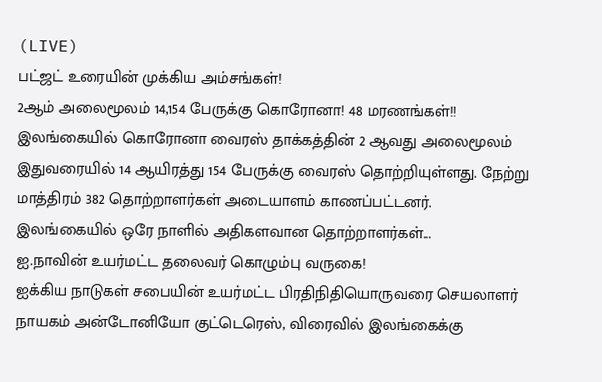(LIVE)
பட்ஜட் உரையின் முக்கிய அம்சங்கள்!
2ஆம் அலைமூலம் 14,154 பேருக்கு கொரோனா! 48 மரணங்கள்!!
இலங்கையில் கொரோனா வைரஸ் தாக்கத்தின் 2 ஆவது அலைமூலம் இதுவரையில் 14 ஆயிரத்து 154 பேருக்கு வைரஸ் தொற்றியுள்ளது. நேற்று மாத்திரம் 382 தொற்றாளர்கள் அடையாளம் காணப்பட்டனர்.
இலங்கையில் ஒரே நாளில் அதிகளவான தொற்றாளர்கள்...
ஐ.நாவின் உயர்மட்ட தலைவர் கொழும்பு வருகை!
ஐக்கிய நாடுகள் சபையின் உயர்மட்ட பிரதிநிதியொருவரை செயலாளர் நாயகம் அன்டோனியோ குட்டெரெஸ், விரைவில் இலங்கைக்கு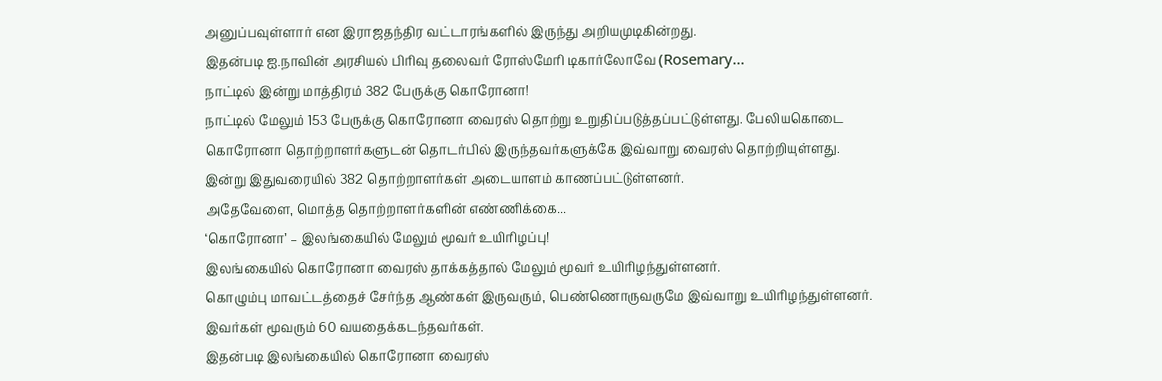அனுப்பவுள்ளார் என இராஜதந்திர வட்டாரங்களில் இருந்து அறியமுடிகின்றது.
இதன்படி ஐ.நாவின் அரசியல் பிரிவு தலைவர் ரோஸ்மேரி டிகார்லோவே (Rosemary...
நாட்டில் இன்று மாத்திரம் 382 பேருக்கு கொரோனா!
நாட்டில் மேலும் 153 பேருக்கு கொரோனா வைரஸ் தொற்று உறுதிப்படுத்தப்பட்டுள்ளது. பேலியகொடை கொரோனா தொற்றாளர்களுடன் தொடர்பில் இருந்தவர்களுக்கே இவ்வாறு வைரஸ் தொற்றியுள்ளது.
இன்று இதுவரையில் 382 தொற்றாளர்கள் அடையாளம் காணப்பட்டுள்ளனர்.
அதேவேளை, மொத்த தொற்றாளர்களின் எண்ணிக்கை...
‘கொரோனா’ – இலங்கையில் மேலும் மூவர் உயிரிழப்பு!
இலங்கையில் கொரோனா வைரஸ் தாக்கத்தால் மேலும் மூவர் உயிரிழந்துள்ளனர்.
கொழும்பு மாவட்டத்தைச் சேர்ந்த ஆண்கள் இருவரும், பெண்ணொருவருமே இவ்வாறு உயிரிழந்துள்ளனர். இவர்கள் மூவரும் 60 வயதைக்கடந்தவர்கள்.
இதன்படி இலங்கையில் கொரோனா வைரஸ்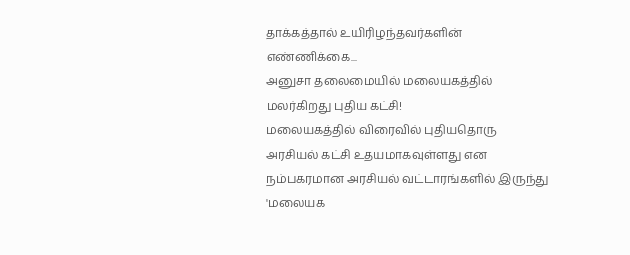தாக்கத்தால் உயிரிழந்தவர்களின் எண்ணிக்கை...
அனுசா தலைமையில் மலையகத்தில் மலர்கிறது புதிய கட்சி!
மலையகத்தில் விரைவில் புதியதொரு அரசியல் கட்சி உதயமாகவுள்ளது என நம்பகரமான அரசியல் வட்டாரங்களில் இருந்து 'மலையக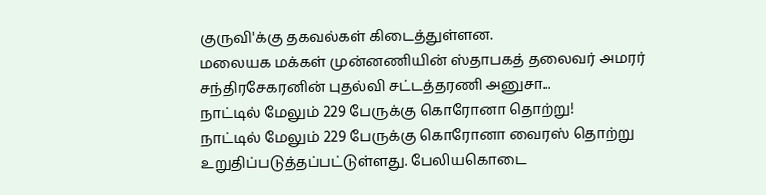குருவி'க்கு தகவல்கள் கிடைத்துள்ளன.
மலையக மக்கள் முன்னணியின் ஸ்தாபகத் தலைவர் அமரர் சந்திரசேகரனின் புதல்வி சட்டத்தரணி அனுசா...
நாட்டில் மேலும் 229 பேருக்கு கொரோனா தொற்று!
நாட்டில் மேலும் 229 பேருக்கு கொரோனா வைரஸ் தொற்று உறுதிப்படுத்தப்பட்டுள்ளது. பேலியகொடை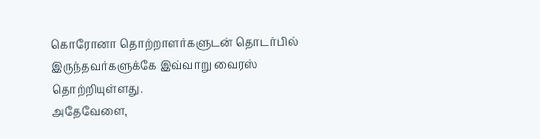கொரோனா தொற்றாளர்களுடன் தொடர்பில் இருந்தவர்களுக்கே இவ்வாறு வைரஸ் தொற்றியுள்ளது.
அதேவேளை,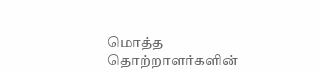மொத்த தொற்றாளர்களின்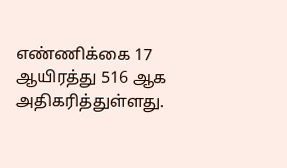எண்ணிக்கை 17 ஆயிரத்து 516 ஆக அதிகரித்துள்ளது.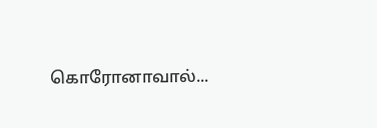கொரோனாவால்...